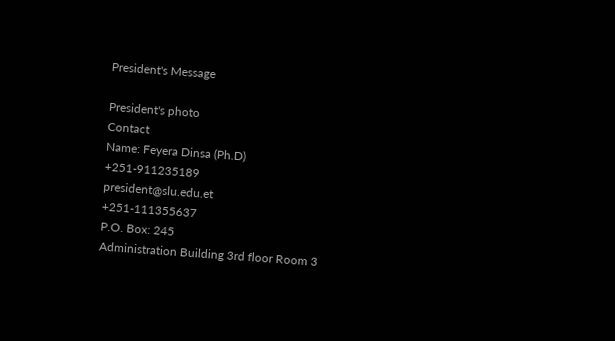President's Message

President's photo
Contact
Name: Feyera Dinsa (Ph.D)
+251-911235189
president@slu.edu.et
+251-111355637
P.O. Box: 245
Administration Building 3rd floor Room 3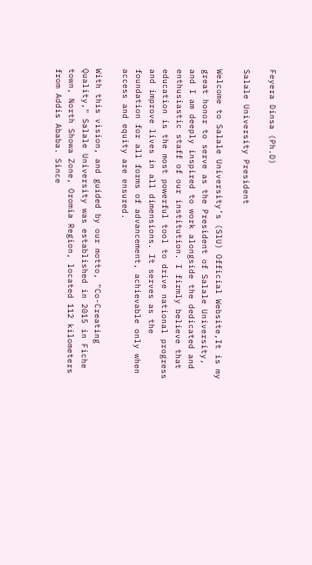Feyera Dinsa (Ph.D)

Salale University President

Welcome to Salale University’s (SlU) Official Website,It is my great honor to serve as the President of Salale University, and I am deeply inspired to work alongside the dedicated and enthusiastic staff of our institution. I firmly believe that education is the most powerful tool to drive national progress and improve lives in all dimensions. It serves as the foundation for all forms of advancement, achievable only when access and equity are ensured.

With this vision, and guided by our motto, "Co-Creating Quality," Salale University was established in 2015 in Fiche town, North Showa Zone, Oromia Region, located 112 kilometers from Addis Ababa. Since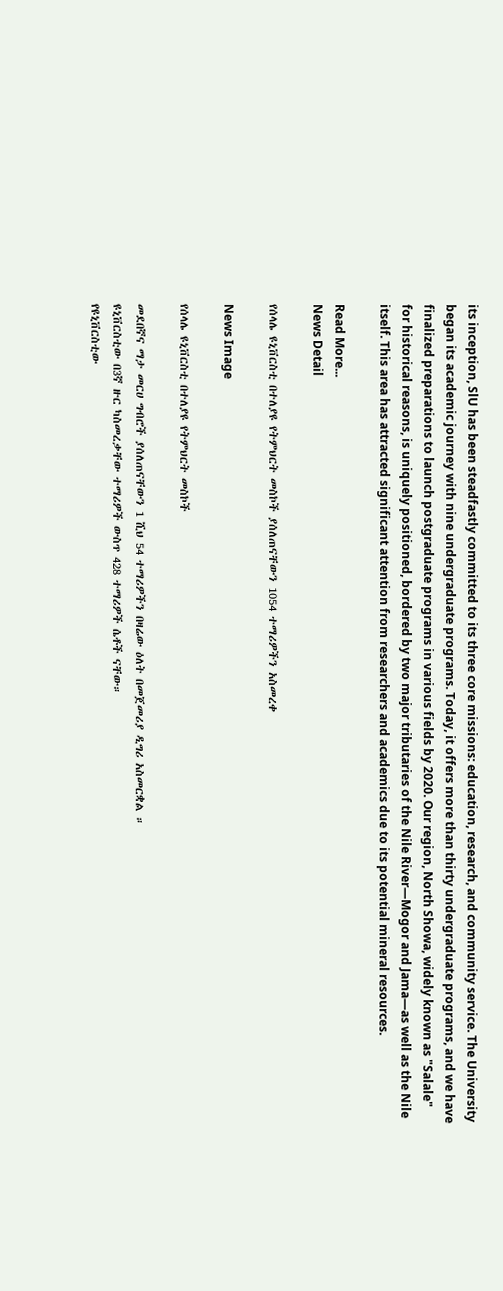its inception, SlU has been steadfastly committed to its three core missions: education, research, and community service. The University began its academic journey with nine undergraduate programs. Today, it offers more than thirty undergraduate programs, and we have finalized preparations to launch postgraduate programs in various fields by 2020. Our region, North Showa, widely known as "Salale" for historical reasons, is uniquely positioned, bordered by two major tributaries of the Nile River—Mogor and Jama—as well as the Nile itself. This area has attracted significant attention from researchers and academics due to its potential mineral resources.

Read More...
News Detail

የሰላሌ ዩኒቨርስቲ በተለያዩ የትምህርት መስኮች ያሰለጠናቸውን 1054 ተማሪዎችን አስመረቀ

News Image

የሰላሌ ዩኒቨርስቲ በተለያዩ የትምህርት መስኮች

መደበኛና ማታ መርሀ ግብሮች ያሰለጠናቸውን 1 ሺህ 54 ተማሪዎችን በዛሬው ዕለት በመጀመሪያ ዲግሪ አስመርቋል ።
ዩኒቨርስቲው በ3ኛ ዙር ካስመረቃቸው ተማሪዎች ውስጥ 428 ተማሪዎች ሴቶች ናቸው።
የዩኒቨርስቲው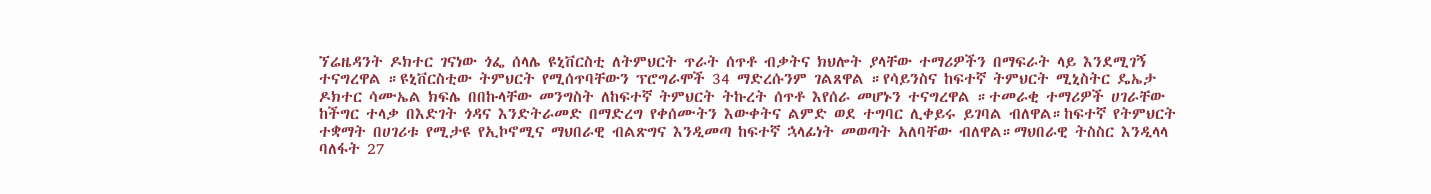ኘሬዜዳንት ዶክተር ገናነው ጎፌ ሰላሌ ዩኒቨርስቲ ለትምህርት ጥራት ሰጥቶ ብቃትና ክህሎት ያላቸው ተማሪዎችን በማፍራት ላይ እንደሚገኝ ተናግረዋል ።ዩኒቨርስቲው ትምህርት የሚሰጥባቸውን ፕሮግራሞች 34 ማድረሱንም ገልጸዋል ።የሳይንስና ከፍተኛ ትምህርት ሚኒስትር ዴኤታ ዶክተር ሳሙኤል ክፍሌ በበኩላቸው መንግስት ለከፍተኛ ትምህርት ትኩረት ሰጥቶ እየሰራ መሆኑን ተናግረዋል ።ተመራቂ ተማሪዎች ሀገራቸው ከችግር ተላቃ በእድገት ጎዳና እንድትራመድ በማድረግ የቀሰሙትን እውቀትና ልምድ ወደ ተግባር ሊቀይሩ ይገባል ብለዋል።ከፍተኛ የትምህርት ተቋማት በሀገሪቱ የሚታዩ የኢኮኖሚና ማህበራዊ ብልጽግና እንዲመጣ ከፍተኛ ኋላፊነት መወጣት አለባቸው ብለዋል።ማህበራዊ ትስስር እንዲላላ ባለፋት 27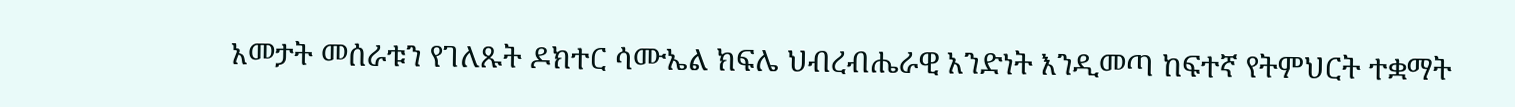አመታት መሰራቱን የገለጹት ዶክተር ሳሙኤል ክፍሌ ህብረብሔራዊ አንድነት እንዲመጣ ከፍተኛ የትምህርት ተቋማት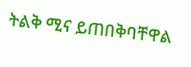ትልቅ ሚና ይጠበቅባቸዋል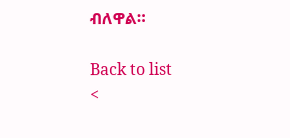ብለዋል።

Back to list
<